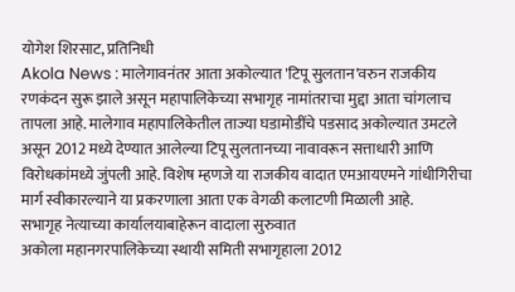योगेश शिरसाट, प्रतिनिधी
Akola News : मालेगावनंतर आता अकोल्यात 'टिपू सुलतान'वरुन राजकीय रणकंदन सुरू झाले असून महापालिकेच्या सभागृह नामांतराचा मुद्दा आता चांगलाच तापला आहे. मालेगाव महापालिकेतील ताज्या घडामोडींचे पडसाद अकोल्यात उमटले असून 2012 मध्ये देण्यात आलेल्या टिपू सुलतानच्या नावावरून सत्ताधारी आणि विरोधकांमध्ये जुंपली आहे. विशेष म्हणजे या राजकीय वादात एमआयएमने गांधीगिरीचा मार्ग स्वीकारल्याने या प्रकरणाला आता एक वेगळी कलाटणी मिळाली आहे.
सभागृह नेत्याच्या कार्यालयाबाहेरून वादाला सुरुवात
अकोला महानगरपालिकेच्या स्थायी समिती सभागृहाला 2012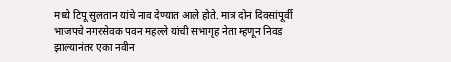मध्ये टिपू सुलतान यांचे नाव देण्यात आले होते. मात्र दोन दिवसांपूर्वी भाजपचे नगरसेवक पवन महल्ले यांची सभागृह नेता म्हणून निवड झाल्यानंतर एका नवीन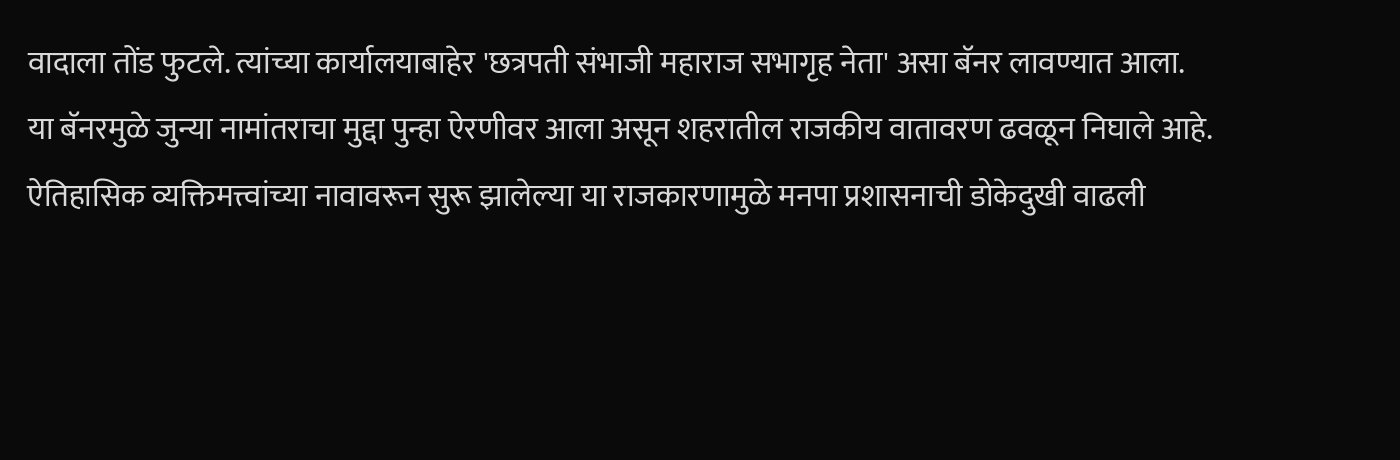वादाला तोंड फुटले. त्यांच्या कार्यालयाबाहेर 'छत्रपती संभाजी महाराज सभागृह नेता' असा बॅनर लावण्यात आला.
या बॅनरमुळे जुन्या नामांतराचा मुद्दा पुन्हा ऐरणीवर आला असून शहरातील राजकीय वातावरण ढवळून निघाले आहे. ऐतिहासिक व्यक्तिमत्त्वांच्या नावावरून सुरू झालेल्या या राजकारणामुळे मनपा प्रशासनाची डोकेदुखी वाढली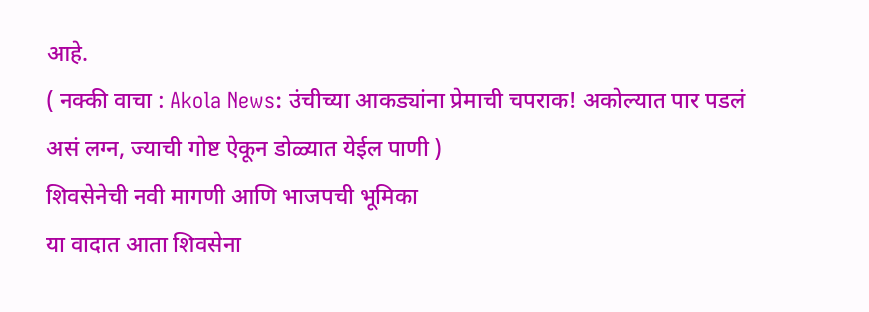आहे.
( नक्की वाचा : Akola News: उंचीच्या आकड्यांना प्रेमाची चपराक! अकोल्यात पार पडलं असं लग्न, ज्याची गोष्ट ऐकून डोळ्यात येईल पाणी )
शिवसेनेची नवी मागणी आणि भाजपची भूमिका
या वादात आता शिवसेना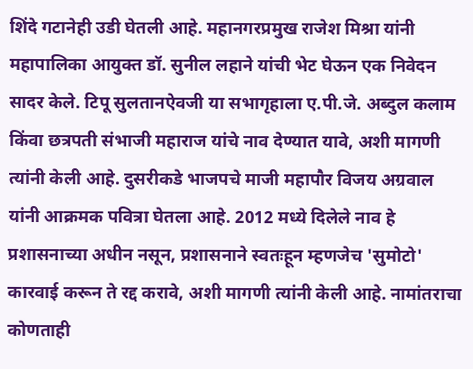शिंदे गटानेही उडी घेतली आहे. महानगरप्रमुख राजेश मिश्रा यांनी महापालिका आयुक्त डॉ. सुनील लहाने यांची भेट घेऊन एक निवेदन सादर केले. टिपू सुलतानऐवजी या सभागृहाला ए.पी.जे. अब्दुल कलाम किंवा छत्रपती संभाजी महाराज यांचे नाव देण्यात यावे, अशी मागणी त्यांनी केली आहे. दुसरीकडे भाजपचे माजी महापौर विजय अग्रवाल यांनी आक्रमक पवित्रा घेतला आहे. 2012 मध्ये दिलेले नाव हे प्रशासनाच्या अधीन नसून, प्रशासनाने स्वतःहून म्हणजेच 'सुमोटो' कारवाई करून ते रद्द करावे, अशी मागणी त्यांनी केली आहे. नामांतराचा कोणताही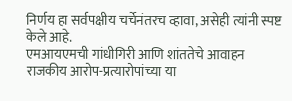निर्णय हा सर्वपक्षीय चर्चेनंतरच व्हावा, असेही त्यांनी स्पष्ट केले आहे.
एमआयएमची गांधीगिरी आणि शांततेचे आवाहन
राजकीय आरोप-प्रत्यारोपांच्या या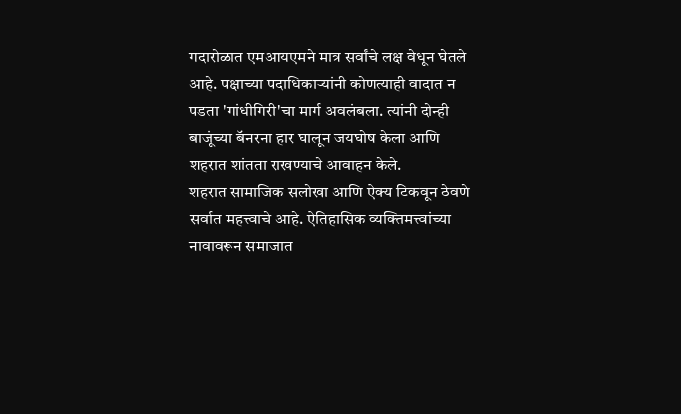गदारोळात एमआयएमने मात्र सर्वांचे लक्ष वेधून घेतले आहे. पक्षाच्या पदाधिकाऱ्यांनी कोणत्याही वादात न पडता 'गांधीगिरी'चा मार्ग अवलंबला. त्यांनी दोन्ही बाजूंच्या बॅनरना हार घालून जयघोष केला आणि शहरात शांतता राखण्याचे आवाहन केले.
शहरात सामाजिक सलोखा आणि ऐक्य टिकवून ठेवणे सर्वात महत्त्वाचे आहे. ऐतिहासिक व्यक्तिमत्त्वांच्या नावावरून समाजात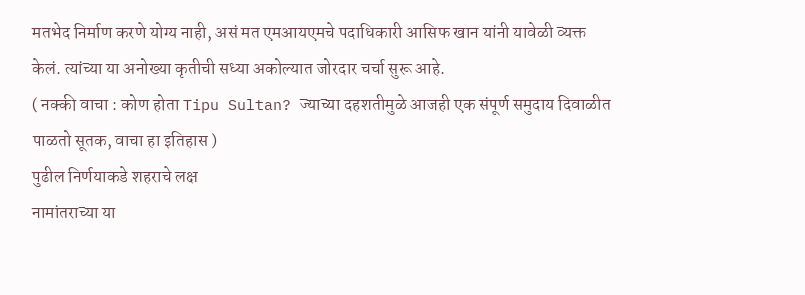मतभेद निर्माण करणे योग्य नाही, असं मत एमआयएमचे पदाधिकारी आसिफ खान यांनी यावेळी व्यक्त केलं. त्यांच्या या अनोख्या कृतीची सध्या अकोल्यात जोरदार चर्चा सुरू आहे.
( नक्की वाचा : कोण होता Tipu Sultan? ज्याच्या दहशतीमुळे आजही एक संपूर्ण समुदाय दिवाळीत पाळतो सूतक, वाचा हा इतिहास )
पुढील निर्णयाकडे शहराचे लक्ष
नामांतराच्या या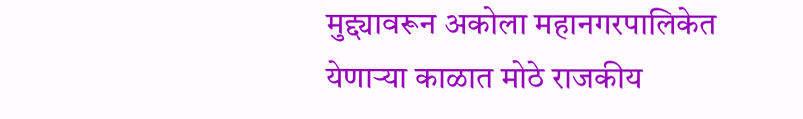मुद्द्यावरून अकोला महानगरपालिकेत येणाऱ्या काळात मोठे राजकीय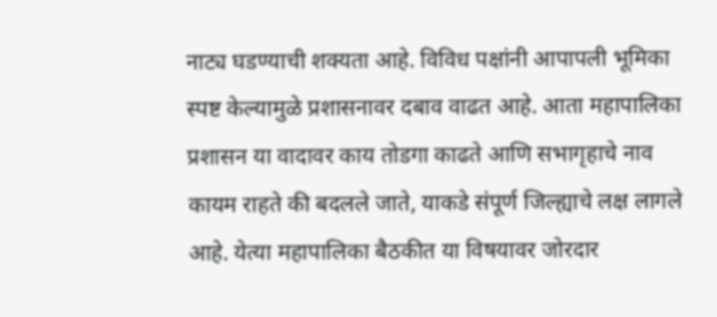नाट्य घडण्याची शक्यता आहे. विविध पक्षांनी आपापली भूमिका स्पष्ट केल्यामुळे प्रशासनावर दबाव वाढत आहे. आता महापालिका प्रशासन या वादावर काय तोडगा काढते आणि सभागृहाचे नाव कायम राहते की बदलले जाते, याकडे संपूर्ण जिल्ह्याचे लक्ष लागले आहे. येत्या महापालिका बैठकीत या विषयावर जोरदार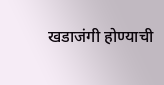खडाजंगी होण्याची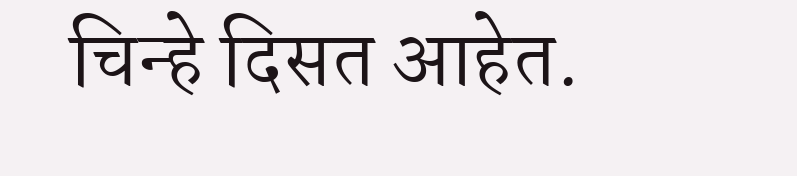चिन्हे दिसत आहेत.